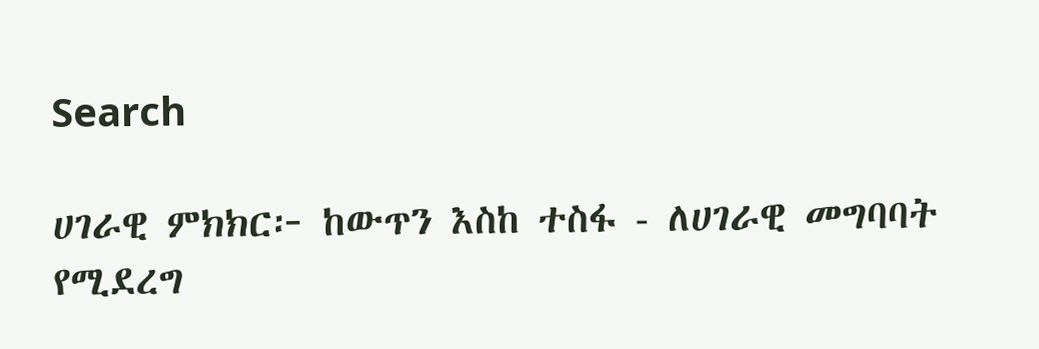Search

ሀገራዊ ምክክር፦ ከውጥን እስከ ተስፋ - ለሀገራዊ መግባባት የሚደረግ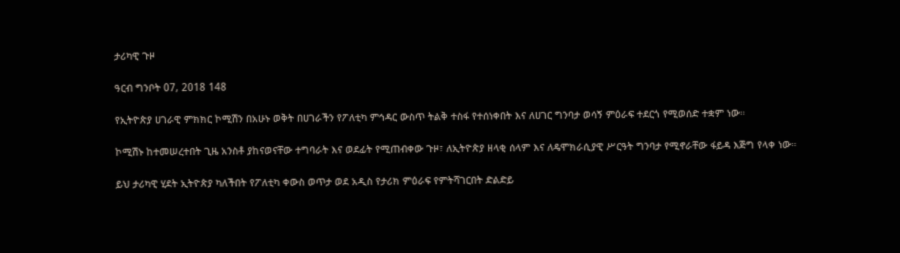ታሪካዊ ጉዞ

ዓርብ ግንቦት 07, 2018 148

የኢትዮጵያ ሀገራዊ ምክክር ኮሚሽን በአሁኑ ወቅት በሀገራችን የፖለቲካ ምኅዳር ውስጥ ትልቅ ተስፋ የተሰነቀበት እና ለሀገር ግንባታ ወሳኝ ምዕራፍ ተደርጎ የሚወሰድ ተቋም ነው።

ኮሚሽኑ ከተመሠረተበት ጊዜ አንስቶ ያከናወናቸው ተግባራት እና ወደፊት የሚጠብቀው ጉዞ፣ ለኢትዮጵያ ዘላቂ ሰላም እና ለዴሞክራሲያዊ ሥርዓት ግንባታ የሚኖራቸው ፋይዳ እጅግ የላቀ ነው።

ይህ ታሪካዊ ሂደት ኢትዮጵያ ካለችበት የፖለቲካ ቀውስ ወጥታ ወደ አዲስ የታሪክ ምዕራፍ የምትሻገርበት ድልድይ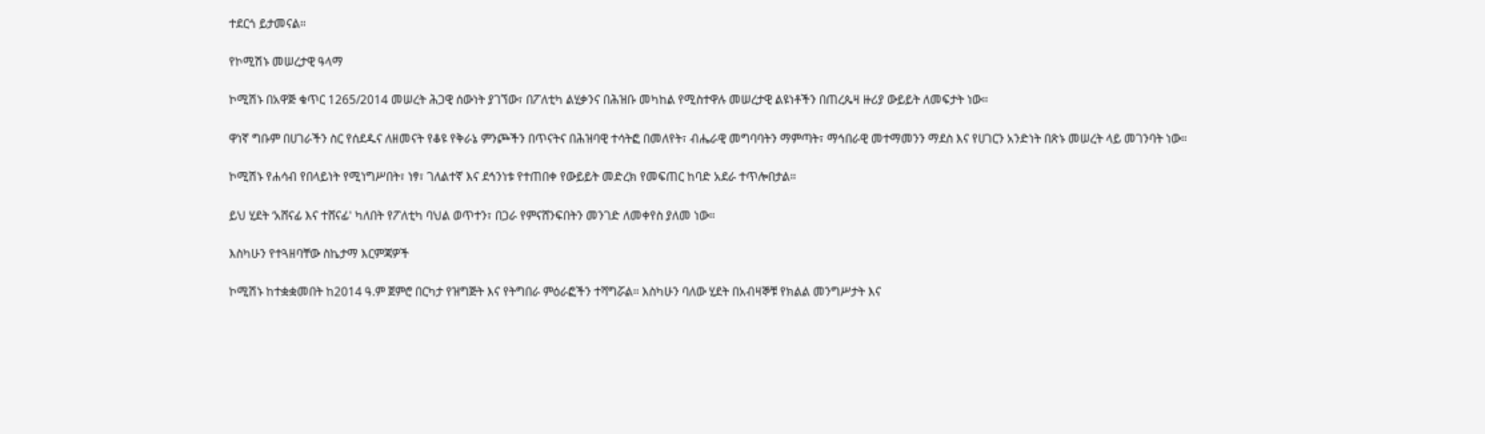ተደርጎ ይታመናል።

የኮሚሽኑ መሠረታዊ ዓላማ

ኮሚሽኑ በአዋጅ ቁጥር 1265/2014 መሠረት ሕጋዊ ሰውነት ያገኘው፣ በፖለቲካ ልሂቃንና በሕዝቡ መካከል የሚስተዋሉ መሠረታዊ ልዩነቶችን በጠረጴዛ ዙሪያ ውይይት ለመፍታት ነው።

ዋነኛ ግቡም በሀገራችን ስር የሰደዱና ለዘመናት የቆዩ የቅራኔ ምንጮችን በጥናትና በሕዝባዊ ተሳትፎ በመለየት፣ ብሔራዊ መግባባትን ማምጣት፣ ማኅበራዊ መተማመንን ማደስ እና የሀገርን አንድነት በጽኑ መሠረት ላይ መገንባት ነው።

ኮሚሽኑ የሐሳብ የበላይነት የሚነግሥበት፣ ነፃ፣ ገለልተኛ እና ደኅንነቱ የተጠበቀ የውይይት መድረክ የመፍጠር ከባድ አደራ ተጥሎበታል።

ይህ ሂደት ‘አሸናፊ እና ተሸናፊ' ካለበት የፖለቲካ ባህል ወጥተን፣ በጋራ የምናሸንፍበትን መንገድ ለመቀየስ ያለመ ነው።

እስካሁን የተጓዘባቸው ስኬታማ እርምጃዎች

ኮሚሽኑ ከተቋቋመበት ከ2014 ዓ.ም ጀምሮ በርካታ የዝግጅት እና የትግበራ ምዕራፎችን ተሻግሯል። እስካሁን ባለው ሂደት በአብዛኞቹ የክልል መንግሥታት እና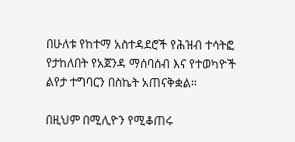በሁለቱ የከተማ አስተዳደሮች የሕዝብ ተሳትፎ የታከለበት የአጀንዳ ማሰባሰብ እና የተወካዮች ልየታ ተግባርን በስኬት አጠናቅቋል።

በዚህም በሚሊዮን የሚቆጠሩ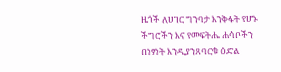ዜጎች ለሀገር ግንባታ እንቅፋት የሆኑ ችግሮችን እና የመፍትሔ ሐሳቦችን በነፃነት እንዲያንጸባርቁ ዕድል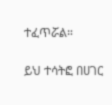ተፈጥሯል።

ይህ ተሳትፎ በሀገር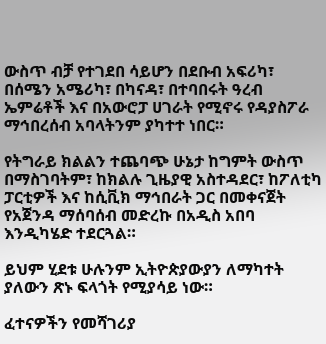ውስጥ ብቻ የተገደበ ሳይሆን በደቡብ አፍሪካ፣ በሰሜን አሜሪካ፣ በካናዳ፣ በተባበሩት ዓረብ ኤምሬቶች እና በአውሮፓ ሀገራት የሚኖሩ የዳያስፖራ ማኅበረሰብ አባላትንም ያካተተ ነበር።

የትግራይ ክልልን ተጨባጭ ሁኔታ ከግምት ውስጥ በማስገባትም፣ ከክልሉ ጊዜያዊ አስተዳደር፣ ከፖለቲካ ፓርቲዎች እና ከሲቪክ ማኅበራት ጋር በመቀናጀት የአጀንዳ ማሰባሰብ መድረኩ በአዲስ አበባ እንዲካሄድ ተደርጓል።

ይህም ሂደቱ ሁሉንም ኢትዮጵያውያን ለማካተት ያለውን ጽኑ ፍላጎት የሚያሳይ ነው።

ፈተናዎችን የመሻገሪያ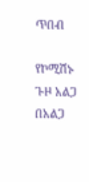ጥበብ

የኮሚሽኑ ጉዞ አልጋ በአልጋ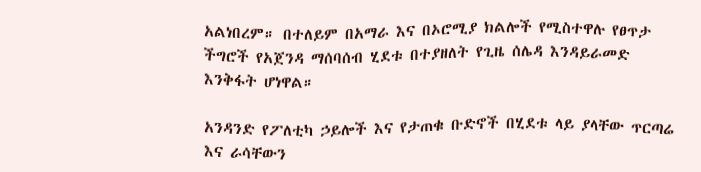አልነበረም። በተለይም በአማራ እና በኦሮሚያ ክልሎች የሚስተዋሉ የፀጥታ ችግሮች የአጀንዳ ማሰባሰብ ሂደቱ በተያዘለት የጊዜ ሰሌዳ እንዳይራመድ እንቅፋት ሆነዋል።

አንዳንድ የፖለቲካ ኃይሎች እና የታጠቁ ቡድኖች በሂደቱ ላይ ያላቸው ጥርጣሬ እና ራሳቸውን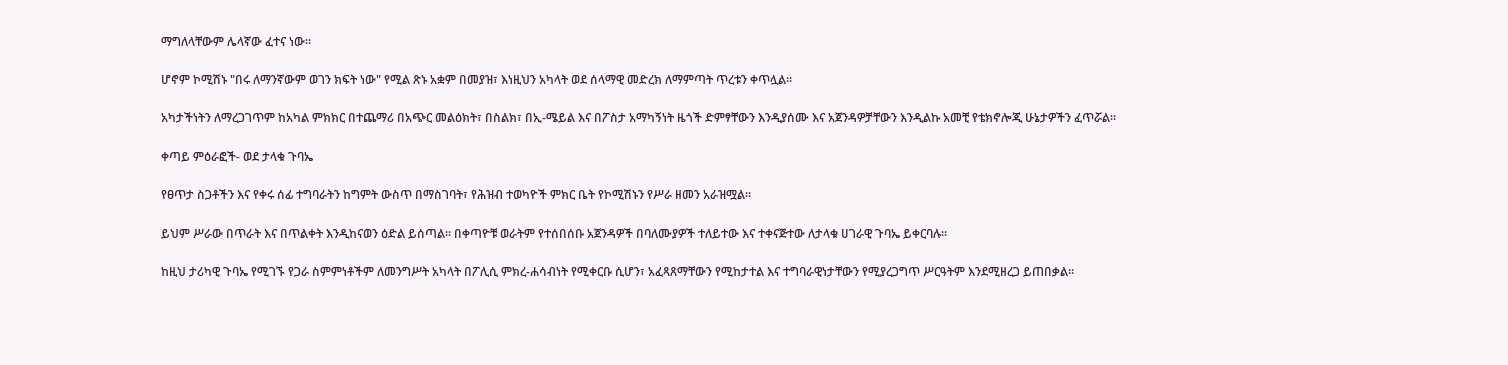ማግለላቸውም ሌላኛው ፈተና ነው።

ሆኖም ኮሚሽኑ "በሩ ለማንኛውም ወገን ክፍት ነው" የሚል ጽኑ አቋም በመያዝ፣ እነዚህን አካላት ወደ ሰላማዊ መድረክ ለማምጣት ጥረቱን ቀጥሏል።

አካታችነትን ለማረጋገጥም ከአካል ምክክር በተጨማሪ በአጭር መልዕክት፣ በስልክ፣ በኢ-ሜይል እና በፖስታ አማካኝነት ዜጎች ድምፃቸውን እንዲያሰሙ እና አጀንዳዎቻቸውን እንዲልኩ አመቺ የቴክኖሎጂ ሁኔታዎችን ፈጥሯል።

ቀጣይ ምዕራፎች- ወደ ታላቁ ጉባኤ

የፀጥታ ስጋቶችን እና የቀሩ ሰፊ ተግባራትን ከግምት ውስጥ በማስገባት፣ የሕዝብ ተወካዮች ምክር ቤት የኮሚሽኑን የሥራ ዘመን አራዝሟል።

ይህም ሥራው በጥራት እና በጥልቀት እንዲከናወን ዕድል ይሰጣል። በቀጣዮቹ ወራትም የተሰበሰቡ አጀንዳዎች በባለሙያዎች ተለይተው እና ተቀናጅተው ለታላቁ ሀገራዊ ጉባኤ ይቀርባሉ።

ከዚህ ታሪካዊ ጉባኤ የሚገኙ የጋራ ስምምነቶችም ለመንግሥት አካላት በፖሊሲ ምክረ-ሐሳብነት የሚቀርቡ ሲሆን፣ አፈጻጸማቸውን የሚከታተል እና ተግባራዊነታቸውን የሚያረጋግጥ ሥርዓትም እንደሚዘረጋ ይጠበቃል።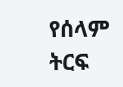የሰላም ትርፍ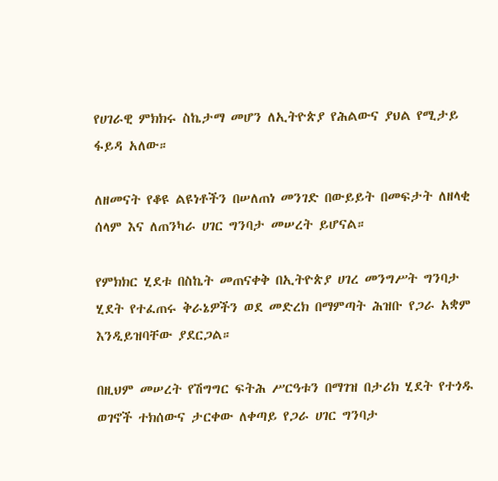የሀገራዊ ምክክሩ ስኬታማ መሆን ለኢትዮጵያ የሕልውና ያህል የሚታይ ፋይዳ አለው።

ለዘመናት የቆዩ ልዩነቶችን በሠለጠነ መንገድ በውይይት በመፍታት ለዘላቂ ሰላም እና ለጠንካራ ሀገር ግንባታ መሠረት ይሆናል።

የምክክር ሂደቱ በስኬት መጠናቀቅ በኢትዮጵያ ሀገረ መንግሥት ግንባታ ሂደት የተፈጠሩ ቅራኔዎችን ወደ መድረክ በማምጣት ሕዝቡ የጋራ አቋም እንዲይዝባቸው ያደርጋል።

በዚህም መሠረት የሽግግር ፍትሕ ሥርዓቱን በማገዝ በታሪክ ሂደት የተጎዱ ወገኖች ተክሰውና ታርቀው ለቀጣይ የጋራ ሀገር ግንባታ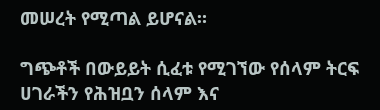መሠረት የሚጣል ይሆናል።

ግጭቶች በውይይት ሲፈቱ የሚገኘው የሰላም ትርፍ ሀገራችን የሕዝቧን ሰላም እና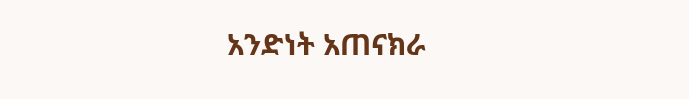አንድነት አጠናክራ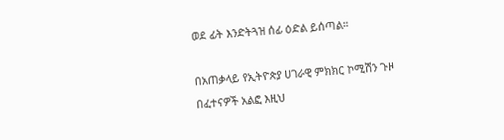ወደ ፊት እንድትጓዝ ሰፊ ዕድል ይሰጣል።

በአጠቃላይ የኢትዮጵያ ሀገራዊ ምክክር ኮሚሽን ጉዞ በፈተናዎች አልፎ እዚህ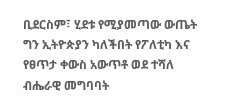ቢደርስም፣ ሂደቱ የሚያመጣው ውጤት ግን ኢትዮጵያን ካለችበት የፖለቲካ እና የፀጥታ ቀውስ አውጥቶ ወደ ተሻለ ብሔራዊ መግባባት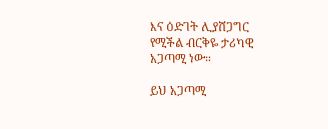እና ዕድገት ሊያሸጋግር የሚችል ብርቅዬ ታሪካዊ አጋጣሚ ነው።

ይህ አጋጣሚ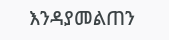እንዳያመልጠን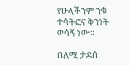የሁላችንም ንቁ ተሳትፎና ቅንነት ወሳኝ ነው።

በለሚ ታደሰ